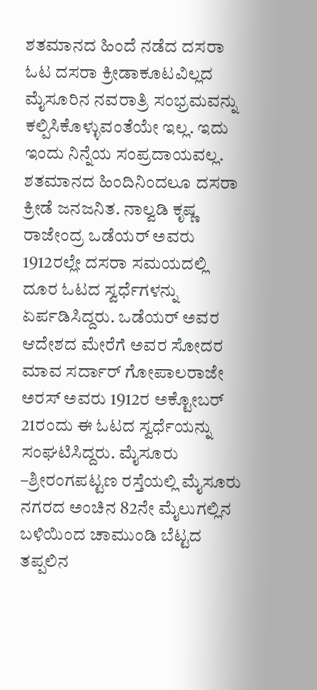ಶತಮಾನದ ಹಿಂದೆ ನಡೆದ ದಸರಾ ಓಟ ದಸರಾ ಕ್ರೀಡಾಕೂಟವಿಲ್ಲದ ಮೈಸೂರಿನ ನವರಾತ್ರಿ ಸಂಭ್ರಮವನ್ನು ಕಲ್ಪಿಸಿಕೊಳ್ಳುವಂತೆಯೇ ಇಲ್ಲ. ಇದು ಇಂದು ನಿನ್ನೆಯ ಸಂಪ್ರದಾಯವಲ್ಲ. ಶತಮಾನದ ಹಿಂದಿನಿಂದಲೂ ದಸರಾ ಕ್ರೀಡೆ ಜನಜನಿತ. ನಾಲ್ವಡಿ ಕೃಷ್ಣ ರಾಜೇಂದ್ರ ಒಡೆಯರ್‌ ಅವರು 1912ರಲ್ಲೇ ದಸರಾ ಸಮಯದಲ್ಲಿ ದೂರ ಓಟದ ಸ್ವರ್ಧೆಗಳನ್ನು ಏರ್ಪಡಿಸಿದ್ದರು. ಒಡೆಯರ್‌ ಅವರ ಆದೇಶದ ಮೇರೆಗೆ ಅವರ ಸೋದರ ಮಾವ ಸರ್ದಾರ್‌ ಗೋಪಾಲರಾಜೇ ಅರಸ್‌ ಅವರು 1912ರ ಅಕ್ಟೋಬರ್‌ 21ರಂದು ಈ ಓಟದ ಸ್ವರ್ಧೆಯನ್ನು ಸಂಘಟಿಸಿದ್ದರು. ಮೈಸೂರು –ಶ್ರೀರಂಗಪಟ್ಟಣ ರಸ್ತೆಯಲ್ಲಿ ಮೈಸೂರು ನಗರದ ಅಂಚಿನ 82ನೇ ಮೈಲುಗಲ್ಲಿನ ಬಳಿಯಿಂದ ಚಾಮುಂಡಿ ಬೆಟ್ಟದ ತಪ್ಪಲಿನ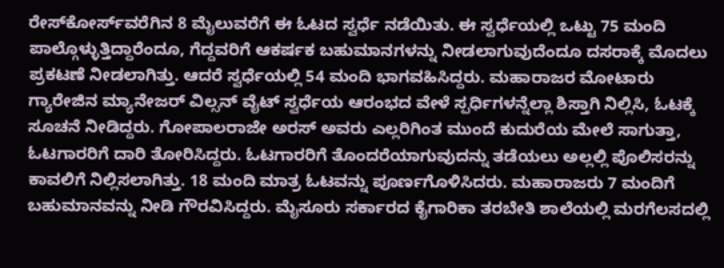ರೇಸ್‌ಕೋರ್ಸ್‌ವರೆಗಿನ 8 ಮೈಲುವರೆಗೆ ಈ ಓಟದ ಸ್ವರ್ಧೆ ನಡೆಯಿತು. ಈ ಸ್ವರ್ಧೆಯಲ್ಲಿ ಒಟ್ಟು 75 ಮಂದಿ ಪಾಲ್ಗೊಳ್ಳುತ್ತಿದ್ದಾರೆಂದೂ, ಗೆದ್ದವರಿಗೆ ಆಕರ್ಷಕ ಬಹುಮಾನಗಳನ್ನು ನೀಡಲಾಗುವುದೆಂದೂ ದಸರಾಕ್ಕೆ ಮೊದಲು ಪ್ರಕಟಣೆ ನೀಡಲಾಗಿತ್ತು. ಆದರೆ ಸ್ವರ್ಧೆಯಲ್ಲಿ 54 ಮಂದಿ ಭಾಗವಹಿಸಿದ್ದರು. ಮಹಾರಾಜರ ಮೋಟಾರು ಗ್ಯಾರೇಜಿನ ಮ್ಯಾನೇಜರ್‌ ವಿಲ್ಸನ್‌ ವೈಟ್‌ ಸ್ವರ್ಧೆಯ ಆರಂಭದ ವೇಳೆ ಸ್ಪರ್ಧಿಗಳನ್ನೆಲ್ಲಾ ಶಿಸ್ತಾಗಿ ನಿಲ್ಲಿಸಿ, ಓಟಕ್ಕೆ ಸೂಚನೆ ನೀಡಿದ್ದರು. ಗೋಪಾಲರಾಜೇ ಅರಸ್‌ ಅವರು ಎಲ್ಲರಿಗಿಂತ ಮುಂದೆ ಕುದುರೆಯ ಮೇಲೆ ಸಾಗುತ್ತಾ, ಓಟಗಾರರಿಗೆ ದಾರಿ ತೋರಿಸಿದ್ದರು. ಓಟಗಾರರಿಗೆ ತೊಂದರೆಯಾಗುವುದನ್ನು ತಡೆಯಲು ಅಲ್ಲಲ್ಲಿ ಪೊಲಿಸರನ್ನು ಕಾವಲಿಗೆ ನಿಲ್ಲಿಸಲಾಗಿತ್ತು. 18 ಮಂದಿ ಮಾತ್ರ ಓಟವನ್ನು ಪೂರ್ಣಗೊಳಿಸಿದರು. ಮಹಾರಾಜರು 7 ಮಂದಿಗೆ ಬಹುಮಾನವನ್ನು ನೀಡಿ ಗೌರವಿಸಿದ್ದರು. ಮೈಸೂರು ಸರ್ಕಾರದ ಕೈಗಾರಿಕಾ ತರಬೇತಿ ಶಾಲೆಯಲ್ಲಿ ಮರಗೆಲಸದಲ್ಲಿ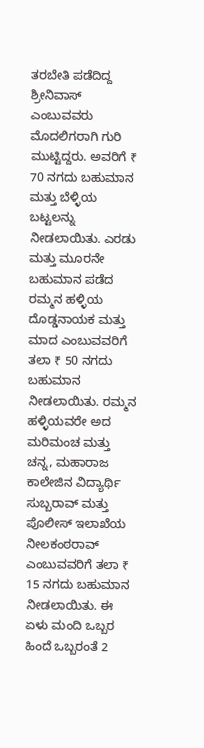ತರಬೇತಿ ಪಡೆದಿದ್ದ ಶ್ರೀನಿವಾಸ್‌ ಎಂಬುವವರು ಮೊದಲಿಗರಾಗಿ ಗುರಿ ಮುಟ್ಟಿದ್ದರು. ಅವರಿಗೆ ₹ 70 ನಗದು ಬಹುಮಾನ ಮತ್ತು ಬೆಳ್ಳಿಯ ಬಟ್ಟಲನ್ನು ನೀಡಲಾಯಿತು. ಎರಡು ಮತ್ತು ಮೂರನೇ ಬಹುಮಾನ ಪಡೆದ ರಮ್ಮನ ಹಳ್ಳಿಯ ದೊಡ್ಡನಾಯಕ ಮತ್ತು ಮಾದ ಎಂಬುವವರಿಗೆ ತಲಾ ₹ 50 ನಗದು ಬಹುಮಾನ ನೀಡಲಾಯಿತು. ರಮ್ಮನ ಹಳ್ಳಿಯವರೇ ಅದ ಮರಿಮಂಚ ಮತ್ತು ಚನ್ನ, ಮಹಾರಾಜ ಕಾಲೇಜಿನ ವಿದ್ಯಾರ್ಥಿ ಸುಬ್ಬರಾವ್‌ ಮತ್ತು ಪೊಲೀಸ್‌ ಇಲಾಖೆಯ ನೀಲಕಂಠರಾವ್‌ ಎಂಬುವವರಿಗೆ ತಲಾ ₹ 15 ನಗದು ಬಹುಮಾನ ನೀಡಲಾಯಿತು. ಈ ಏಳು ಮಂದಿ ಒಬ್ಬರ ಹಿಂದೆ ಒಬ್ಬರಂತೆ 2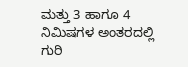ಮತ್ತು 3 ಹಾಗೂ 4 ನಿಮಿಷಗಳ ಅಂತರದಲ್ಲಿ ಗುರಿ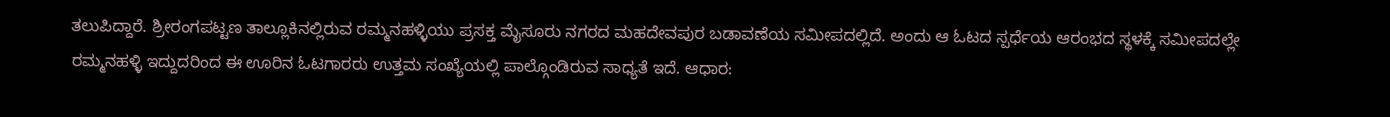ತಲುಪಿದ್ದಾರೆ. ಶ್ರೀರಂಗಪಟ್ಟಣ ತಾಲ್ಲೂಕಿನಲ್ಲಿರುವ ರಮ್ಮನಹಳ್ಳಿಯು ಪ್ರಸಕ್ತ ಮೈಸೂರು ನಗರದ ಮಹದೇವಪುರ ಬಡಾವಣೆಯ ಸಮೀಪದಲ್ಲಿದೆ. ಅಂದು ಆ ಓಟದ ಸ್ಪರ್ಧೆಯ ಆರಂಭದ ಸ್ಥಳಕ್ಕೆ ಸಮೀಪದಲ್ಲೇ ರಮ್ಮನಹಳ್ಳಿ ಇದ್ದುದರಿಂದ ಈ ಊರಿನ ಓಟಗಾರರು ಉತ್ತಮ ಸಂಖ್ಯೆಯಲ್ಲಿ ಪಾಲ್ಗೊಂಡಿರುವ ಸಾಧ್ಯತೆ ಇದೆ. ಆಧಾರ: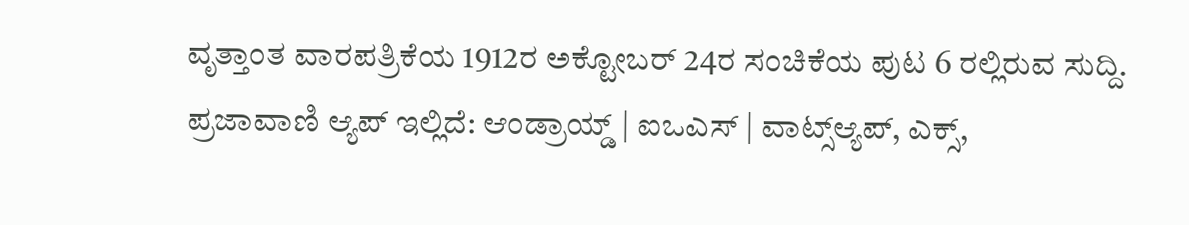ವೃತ್ತಾಂತ ವಾರಪತ್ರಿಕೆಯ 1912ರ ಅಕ್ಟೋಬರ್‌ 24ರ ಸಂಚಿಕೆಯ ಪುಟ 6 ರಲ್ಲಿರುವ ಸುದ್ದಿ. ಪ್ರಜಾವಾಣಿ ಆ್ಯಪ್ ಇಲ್ಲಿದೆ: ಆಂಡ್ರಾಯ್ಡ್ | ಐಒಎಸ್ | ವಾಟ್ಸ್ಆ್ಯಪ್, ಎಕ್ಸ್,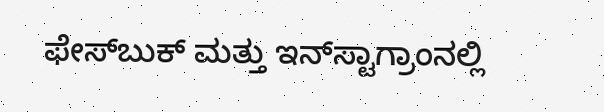ಫೇಸ್‌ಬುಕ್ ಮತ್ತು ಇನ್‌ಸ್ಟಾಗ್ರಾಂನಲ್ಲಿ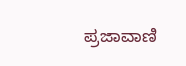ಪ್ರಜಾವಾಣಿ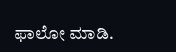ಫಾಲೋ ಮಾಡಿ.